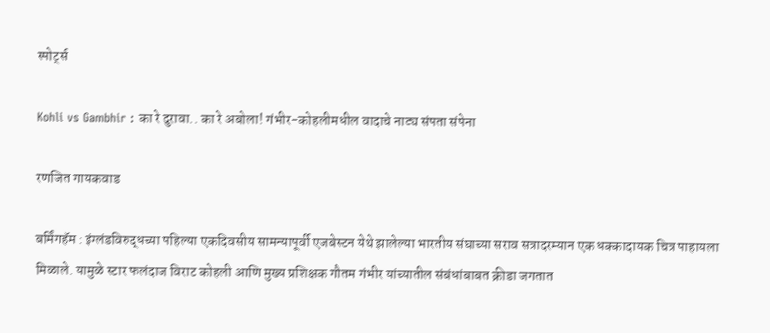स्पोर्ट्स

Kohli vs Gambhir : का रे दुरावा.. का रे अबोला! गंभीर-कोहलीमधील वादाचे नाट्य संपता संपेना

रणजित गायकवाड

बर्मिंगहॅम : इंग्लंडविरुद्धच्या पहिल्या एकदिवसीय सामन्यापूर्वी एजबेस्टन येथे झालेल्या भारतीय संघाच्या सराव सत्रादरम्यान एक धक्कादायक चित्र पाहायला मिळाले. यामुळे स्टार फलंदाज विराट कोहली आणि मुख्य प्रशिक्षक गौतम गंभीर यांच्यातील संबंधांबाबत क्रीडा जगतात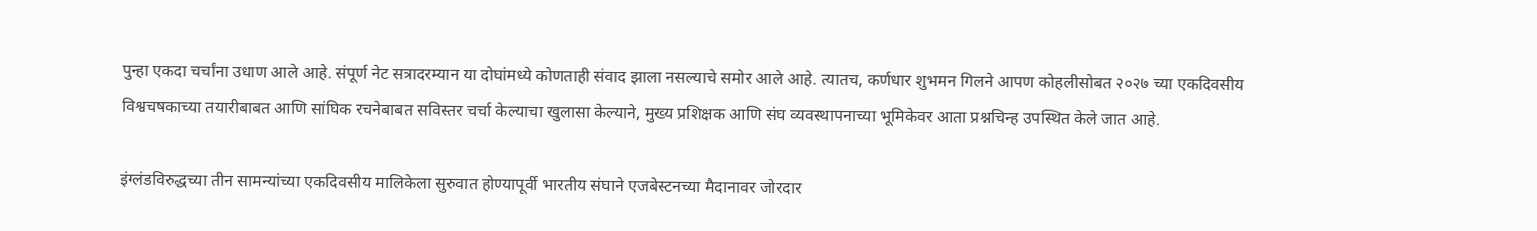पुन्हा एकदा चर्चांना उधाण आले आहे. संपूर्ण नेट सत्रादरम्यान या दोघांमध्ये कोणताही संवाद झाला नसल्याचे समोर आले आहे. त्यातच, कर्णधार शुभमन गिलने आपण कोहलीसोबत २०२७ च्या एकदिवसीय विश्वचषकाच्या तयारीबाबत आणि सांघिक रचनेबाबत सविस्तर चर्चा केल्याचा खुलासा केल्याने, मुख्य प्रशिक्षक आणि संघ व्यवस्थापनाच्या भूमिकेवर आता प्रश्नचिन्ह उपस्थित केले जात आहे.

इंग्लंडविरुद्धच्या तीन सामन्यांच्या एकदिवसीय मालिकेला सुरुवात होण्यापूर्वी भारतीय संघाने एजबेस्टनच्या मैदानावर जोरदार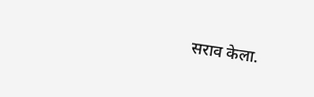सराव केला.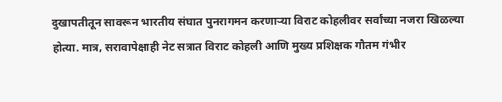दुखापतीतून सावरून भारतीय संघात पुनरागमन करणाऱ्या विराट कोहलीवर सर्वांच्या नजरा खिळल्या होत्या. मात्र, सरावापेक्षाही नेट सत्रात विराट कोहली आणि मुख्य प्रशिक्षक गौतम गंभीर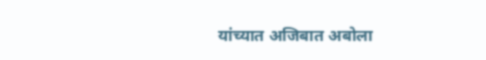यांच्यात अजिबात अबोला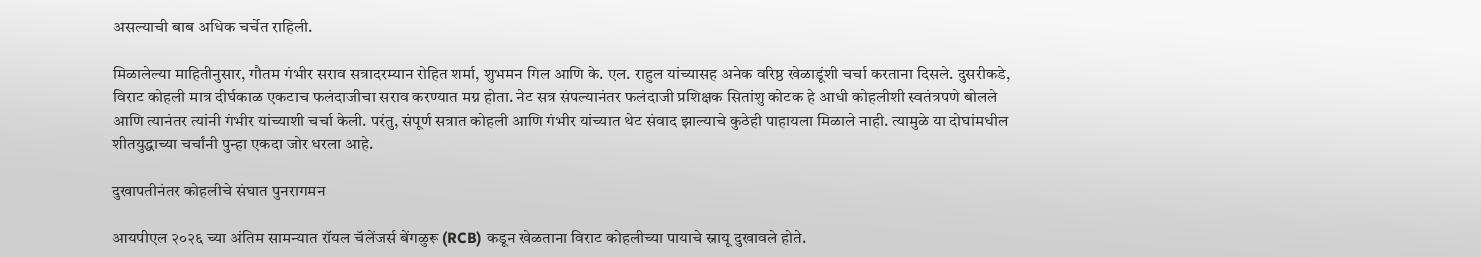असल्याची बाब अधिक चर्चेत राहिली.

मिळालेल्या माहितीनुसार, गौतम गंभीर सराव सत्रादरम्यान रोहित शर्मा, शुभमन गिल आणि के. एल. राहुल यांच्यासह अनेक वरिष्ठ खेळाडूंशी चर्चा करताना दिसले. दुसरीकडे, विराट कोहली मात्र दीर्घकाळ एकटाच फलंदाजीचा सराव करण्यात मग्न होता. नेट सत्र संपल्यानंतर फलंदाजी प्रशिक्षक सितांशु कोटक हे आधी कोहलीशी स्वतंत्रपणे बोलले आणि त्यानंतर त्यांनी गंभीर यांच्याशी चर्चा केली. परंतु, संपूर्ण सत्रात कोहली आणि गंभीर यांच्यात थेट संवाद झाल्याचे कुठेही पाहायला मिळाले नाही. त्यामुळे या दोघांमधील शीतयुद्धाच्या चर्चांनी पुन्हा एकदा जोर धरला आहे.

दुखापतीनंतर कोहलीचे संघात पुनरागमन

आयपीएल २०२६ च्या अंतिम सामन्यात रॉयल चॅलेंजर्स बेंगळुरू (RCB) कडून खेळताना विराट कोहलीच्या पायाचे स्नायू दुखावले होते.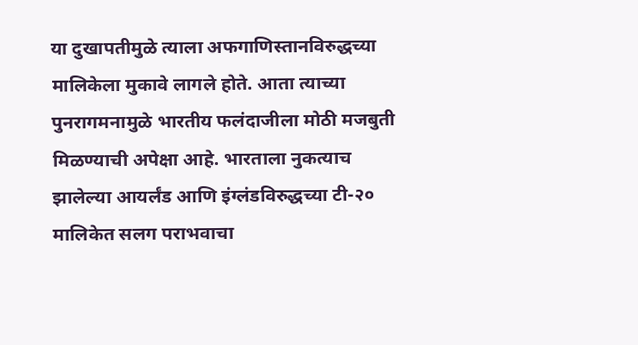या दुखापतीमुळे त्याला अफगाणिस्तानविरुद्धच्या मालिकेला मुकावे लागले होते. आता त्याच्या पुनरागमनामुळे भारतीय फलंदाजीला मोठी मजबुती मिळण्याची अपेक्षा आहे. भारताला नुकत्याच झालेल्या आयर्लंड आणि इंग्लंडविरुद्धच्या टी-२० मालिकेत सलग पराभवाचा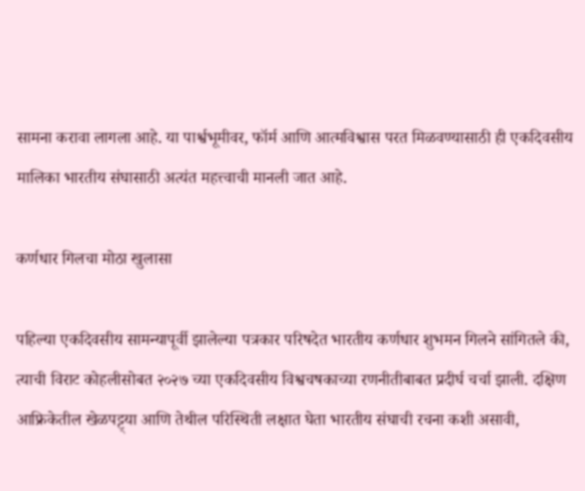सामना करावा लागला आहे. या पार्श्वभूमीवर, फॉर्म आणि आत्मविश्वास परत मिळवण्यासाठी ही एकदिवसीय मालिका भारतीय संघासाठी अत्यंत महत्त्वाची मानली जात आहे.

कर्णधार गिलचा मोठा खुलासा

पहिल्या एकदिवसीय सामन्यापूर्वी झालेल्या पत्रकार परिषदेत भारतीय कर्णधार शुभमन गिलने सांगितले की, त्याची विराट कोहलीसोबत २०२७ च्या एकदिवसीय विश्वचषकाच्या रणनीतीबाबत प्रदीर्घ चर्चा झाली. दक्षिण आफ्रिकेतील खेळपट्ट्या आणि तेथील परिस्थिती लक्षात घेता भारतीय संघाची रचना कशी असावी,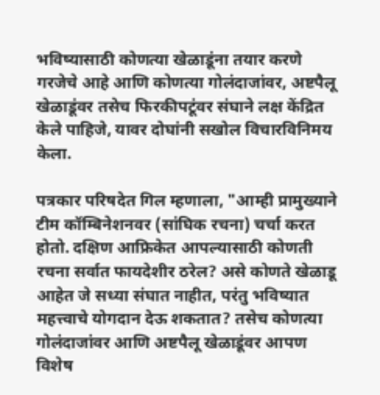भविष्यासाठी कोणत्या खेळाडूंना तयार करणे गरजेचे आहे आणि कोणत्या गोलंदाजांवर, अष्टपैलू खेळाडूंवर तसेच फिरकीपटूंवर संघाने लक्ष केंद्रित केले पाहिजे, यावर दोघांनी सखोल विचारविनिमय केला.

पत्रकार परिषदेत गिल म्हणाला, "आम्ही प्रामुख्याने टीम कॉम्बिनेशनवर (सांघिक रचना) चर्चा करत होतो. दक्षिण आफ्रिकेत आपल्यासाठी कोणती रचना सर्वात फायदेशीर ठरेल? असे कोणते खेळाडू आहेत जे सध्या संघात नाहीत, परंतु भविष्यात महत्त्वाचे योगदान देऊ शकतात? तसेच कोणत्या गोलंदाजांवर आणि अष्टपैलू खेळाडूंवर आपण विशेष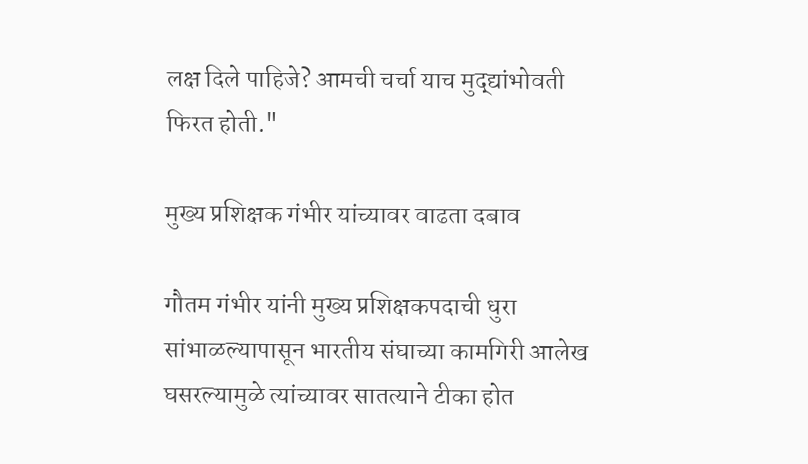लक्ष दिले पाहिजे? आमची चर्चा याच मुद्द्यांभोवती फिरत होती."

मुख्य प्रशिक्षक गंभीर यांच्यावर वाढता दबाव

गौतम गंभीर यांनी मुख्य प्रशिक्षकपदाची धुरा सांभाळल्यापासून भारतीय संघाच्या कामगिरी आलेख घसरल्यामुळे त्यांच्यावर सातत्याने टीका होत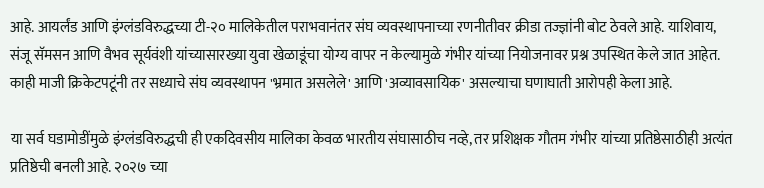आहे. आयर्लंड आणि इंग्लंडविरुद्धच्या टी-२० मालिकेतील पराभवानंतर संघ व्यवस्थापनाच्या रणनीतीवर क्रीडा तज्ज्ञांनी बोट ठेवले आहे. याशिवाय, संजू सॅमसन आणि वैभव सूर्यवंशी यांच्यासारख्या युवा खेळाडूंचा योग्य वापर न केल्यामुळे गंभीर यांच्या नियोजनावर प्रश्न उपस्थित केले जात आहेत. काही माजी क्रिकेटपटूंनी तर सध्याचे संघ व्यवस्थापन 'भ्रमात असलेले' आणि 'अव्यावसायिक' असल्याचा घणाघाती आरोपही केला आहे.

या सर्व घडामोडींमुळे इंग्लंडविरुद्धची ही एकदिवसीय मालिका केवळ भारतीय संघासाठीच नव्हे, तर प्रशिक्षक गौतम गंभीर यांच्या प्रतिष्ठेसाठीही अत्यंत प्रतिष्ठेची बनली आहे. २०२७ च्या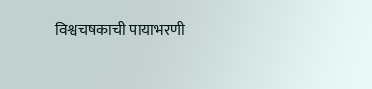विश्वचषकाची पायाभरणी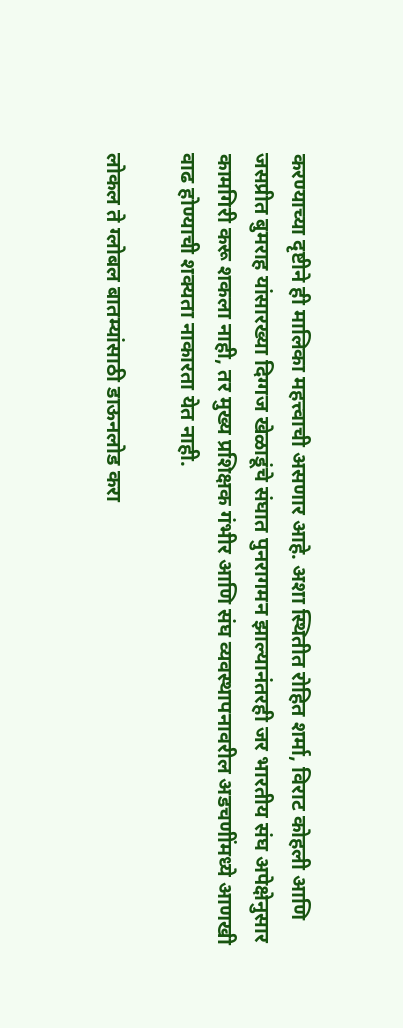करण्याच्या दृष्टीने ही मालिका महत्त्वाची असणार आहे. अशा स्थितीत रोहित शर्मा, विराट कोहली आणि जसप्रीत बुमराह यांसारख्या दिग्गज खेळाडूंचे संघात पुनरागमन झाल्यानंतरही जर भारतीय संघ अपेक्षेनुसार कामगिरी करू शकला नाही, तर मुख्य प्रशिक्षक गंभीर आणि संघ व्यवस्थापनावरील अडचणींमध्ये आणखी वाढ होण्याची शक्यता नाकारता येत नाही.

लोकल ते ग्लोबल बातम्यांसाठी डाऊनलोड करा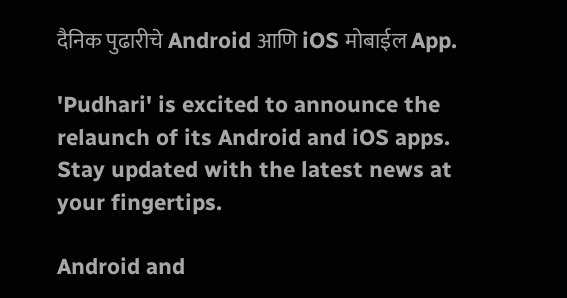दैनिक पुढारीचे Android आणि iOS मोबाईल App.

'Pudhari' is excited to announce the relaunch of its Android and iOS apps. Stay updated with the latest news at your fingertips.

Android and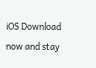iOS Download now and stay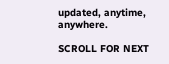updated, anytime, anywhere.

SCROLL FOR NEXT